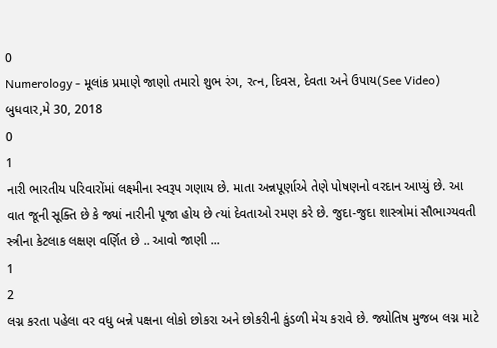0
Numerology - મૂલાંક પ્રમાણે જાણો તમારો શુભ રંગ, રત્ન, દિવસ, દેવતા અને ઉપાય(See Video)
બુધવાર,મે 30, 2018
0
1
નારી ભારતીય પરિવારોંમાં લક્ષ્મીના સ્વરૂપ ગણાય છે. માતા અન્નપૂર્ણાએ તેણે પોષણનો વરદાન આપ્યું છે. આ વાત જૂની સૂક્તિ છે કે જ્યાં નારીની પૂજા હોય છે ત્યાં દેવતાઓ રમણ કરે છે. જુદા-જુદા શાસ્ત્રોમાં સૌભાગ્યવતી સ્ત્રીના કેટલાક લક્ષણ વર્ણિત છે .. આવો જાણી ...
1
2
લગ્ન કરતા પહેલા વર વધુ બન્ને પક્ષના લોકો છોકરા અને છોકરીની કુંડળી મેચ કરાવે છે. જ્યોતિષ મુજબ લગ્ન માટે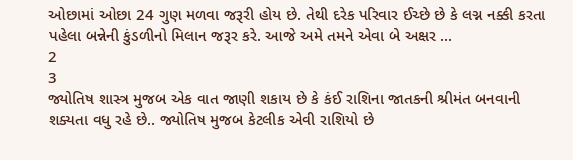ઓછામાં ઓછા 24 ગુણ મળવા જરૂરી હોય છે. તેથી દરેક પરિવાર ઈચ્છે છે કે લગ્ન નક્કી કરતા પહેલા બન્નેની કુંડળીનો મિલાન જરૂર કરે. આજે અમે તમને એવા બે અક્ષર ...
2
3
જ્યોતિષ શાસ્ત્ર મુજબ એક વાત જાણી શકાય છે કે કંઈ રાશિના જાતકની શ્રીમંત બનવાની શક્યતા વધુ રહે છે.. જ્યોતિષ મુજબ કેટલીક એવી રાશિયો છે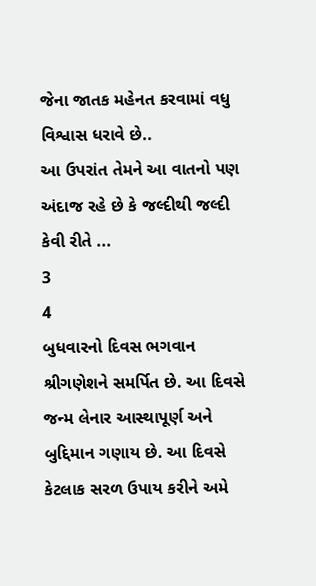જેના જાતક મહેનત કરવામાં વધુ વિશ્વાસ ધરાવે છે..
આ ઉપરાંત તેમને આ વાતનો પણ અંદાજ રહે છે કે જલ્દીથી જલ્દી કેવી રીતે ...
3
4
બુધવારનો દિવસ ભગવાન શ્રીગણેશને સમર્પિત છે. આ દિવસે જન્મ લેનાર આસ્થાપૂર્ણ અને બુદ્દિમાન ગણાય છે. આ દિવસે કેટલાક સરળ ઉપાય કરીને અમે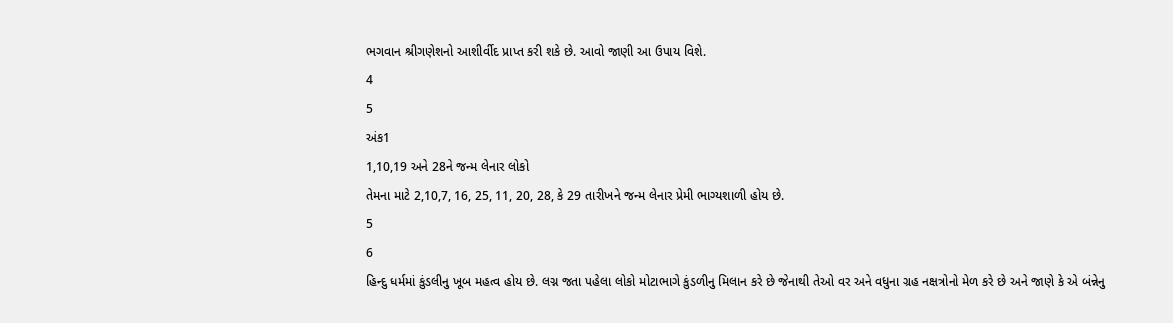ભગવાન શ્રીગણેશનો આશીર્વીદ પ્રાપ્ત કરી શકે છે. આવો જાણી આ ઉપાય વિશે.
4
5
અંક1
1,10,19 અને 28ને જન્મ લેનાર લોકો
તેમના માટે 2,10,7, 16, 25, 11, 20, 28, કે 29 તારીખને જન્મ લેનાર પ્રેમી ભાગ્યશાળી હોય છે.
5
6
હિન્દુ ધર્મમાં કુંડલીનુ ખૂબ મહત્વ હોય છે. લગ્ન જતા પહેલા લોકો મોટાભાગે કુંડળીનુ મિલાન કરે છે જેનાથી તેઓ વર અને વધુના ગ્રહ નક્ષત્રોનો મેળ કરે છે અને જાણે કે એ બંન્નેનુ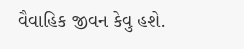વૈવાહિક જીવન કેવુ હશે.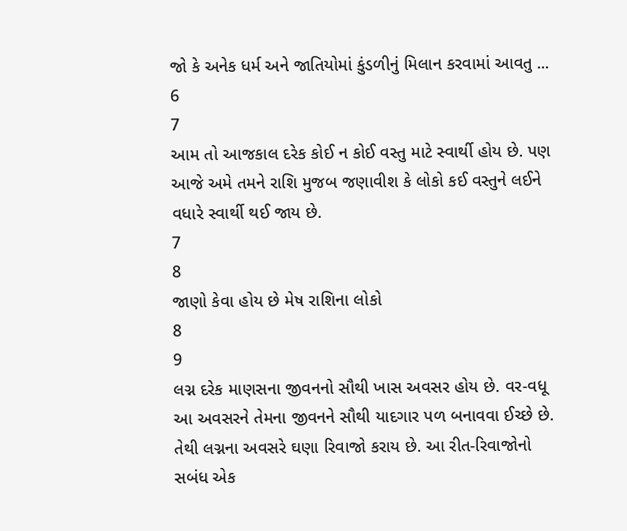જો કે અનેક ધર્મ અને જાતિયોમાં કુંડળીનું મિલાન કરવામાં આવતુ ...
6
7
આમ તો આજકાલ દરેક કોઈ ન કોઈ વસ્તુ માટે સ્વાર્થી હોય છે. પણ આજે અમે તમને રાશિ મુજબ જણાવીશ કે લોકો કઈ વસ્તુને લઈને વધારે સ્વાર્થી થઈ જાય છે.
7
8
જાણો કેવા હોય છે મેષ રાશિના લોકો
8
9
લગ્ન દરેક માણસના જીવનનો સૌથી ખાસ અવસર હોય છે. વર-વધૂ આ અવસરને તેમના જીવનને સૌથી યાદગાર પળ બનાવવા ઈચ્છે છે. તેથી લગ્નના અવસરે ઘણા રિવાજો કરાય છે. આ રીત-રિવાજોનો સબંધ એક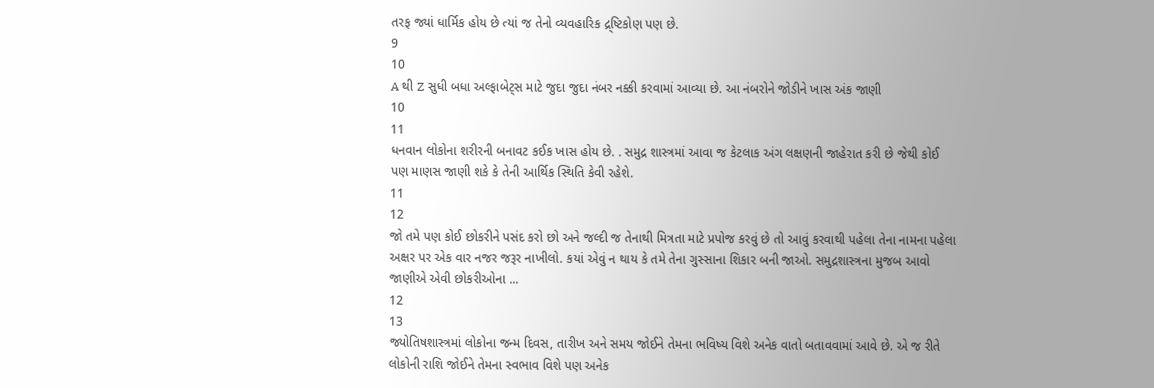તરફ જ્યાં ધાર્મિક હોય છે ત્યાં જ તેનો વ્યવહારિક દ્ર્ષ્ટિકોણ પણ છે.
9
10
A થી Z સુધી બધા અલ્ફાબેટ્સ માટે જુદા જુદા નંબર નક્કી કરવામાં આવ્યા છે. આ નંબરોને જોડીને ખાસ અંક જાણી
10
11
ધનવાન લોકોના શરીરની બનાવટ કઈક ખાસ હોય છે. . સમુદ્ર શાસ્ત્રમાં આવા જ કેટલાક અંગ લક્ષણની જાહેરાત કરી છે જેથી કોઈ પણ માણસ જાણી શકે કે તેની આર્થિક સ્થિતિ કેવી રહેશે.
11
12
જો તમે પણ કોઈ છોકરીને પસંદ કરો છો અને જલ્દી જ તેનાથી મિત્રતા માટે પ્રપોજ કરવું છે તો આવું કરવાથી પહેલા તેના નામના પહેલા અક્ષર પર એક વાર નજર જરૂર નાખીલો. કયાં એવું ન થાય કે તમે તેના ગુસ્સાના શિકાર બની જાઓ. સમુદ્રશાસ્ત્રના મુજબ આવો જાણીએ એવી છોકરીઓના ...
12
13
જ્યોતિષશાસ્ત્રમાં લોકોના જન્મ દિવસ, તારીખ અને સમય જોઈને તેમના ભવિષ્ય વિશે અનેક વાતો બતાવવામાં આવે છે. એ જ રીતે લોકોની રાશિ જોઈને તેમના સ્વભાવ વિશે પણ અનેક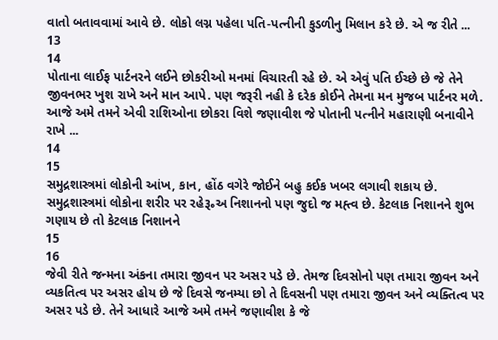વાતો બતાવવામાં આવે છે. લોકો લગ્ન પહેલા પતિ-પત્નીની કુડળીનુ મિલાન કરે છે. એ જ રીતે ...
13
14
પોતાના લાઈફ પાર્ટનરને લઈને છોકરીઓ મનમાં વિચારતી રહે છે. એ એવું પતિ ઈચ્છે છે જે તેને જીવનભર ખુશ રાખે અને માન આપે. પણ જરૂરી નહી કે દરેક કોઈને તેમના મન મુજબ પાર્ટનર મળે. આજે અમે તમને એવી રાશિઓના છોકરા વિશે જણાવીશ જે પોતાની પત્નીને મહારાણી બનાવીને રાખે ...
14
15
સમુદ્રશાસ્ત્રમાં લોકોની આંખ, કાન, હોંઠ વગેરે જોઈને બહુ કઈક ખબર લગાવી શકાય છે. સમુદ્રશાસ્ત્રમાં લોકોના શરીર પર રહે૱અ નિશાનનો પણ જુદો જ મહ્ત્વ છે. કેટલાક નિશાનને શુભ ગણાય છે તો કેટલાક નિશાનને
15
16
જેવી રીતે જન્મના અંકના તમારા જીવન પર અસર પડે છે. તેમજ દિવસોનો પણ તમારા જીવન અને વ્યકતિત્વ પર અસર હોય છે જે દિવસે જનમ્યા છો તે દિવસની પણ તમારા જીવન અને વ્યક્તિત્વ પર અસર પડે છે. તેને આધારે આજે અમે તમને જણાવીશ કે જે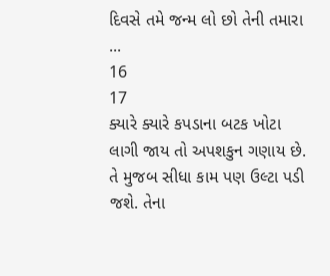દિવસે તમે જન્મ લો છો તેની તમારા ...
16
17
ક્યારે ક્યારે કપડાના બટક ખોટા લાગી જાય તો અપશકુન ગણાય છે. તે મુજબ સીધા કામ પણ ઉલ્ટા પડી જશે. તેના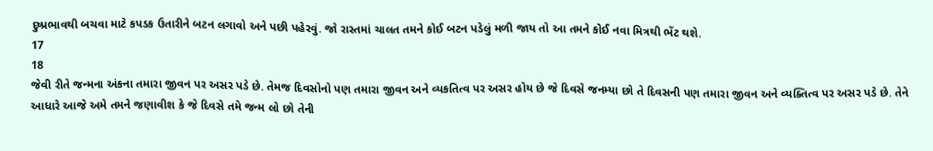દુષ્પ્રભાવથી બચવા માટે કપડક ઉતારીને બટન લગાવો અને પછી પહેરવું. જો રાસ્તમાં ચાલત તમને કોઈ બટન પડેલું મળી જાય તો આ તમને કોઈ નવા મિત્રથી ભેંટ થશે.
17
18
જેવી રીતે જન્મના અંકના તમારા જીવન પર અસર પડે છે. તેમજ દિવસોનો પણ તમારા જીવન અને વ્યકતિત્વ પર અસર હોય છે જે દિવસે જનમ્યા છો તે દિવસની પણ તમારા જીવન અને વ્યક્તિત્વ પર અસર પડે છે. તેને આધારે આજે અમે તમને જણાવીશ કે જે દિવસે તમે જન્મ લો છો તેની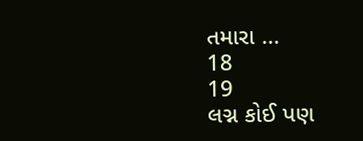તમારા ...
18
19
લગ્ન કોઈ પણ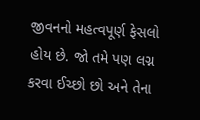જીવનનો મહત્વપૂર્ણ ફેસલો હોય છે. જો તમે પણ લગ્ન કરવા ઈચ્છો છો અને તેના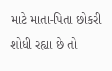માટે માતા-પિતા છોકરી શોધી રહ્યા છે તો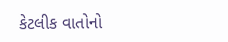કેટલીક વાતોનો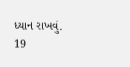ધ્યાન રાખવું.
19